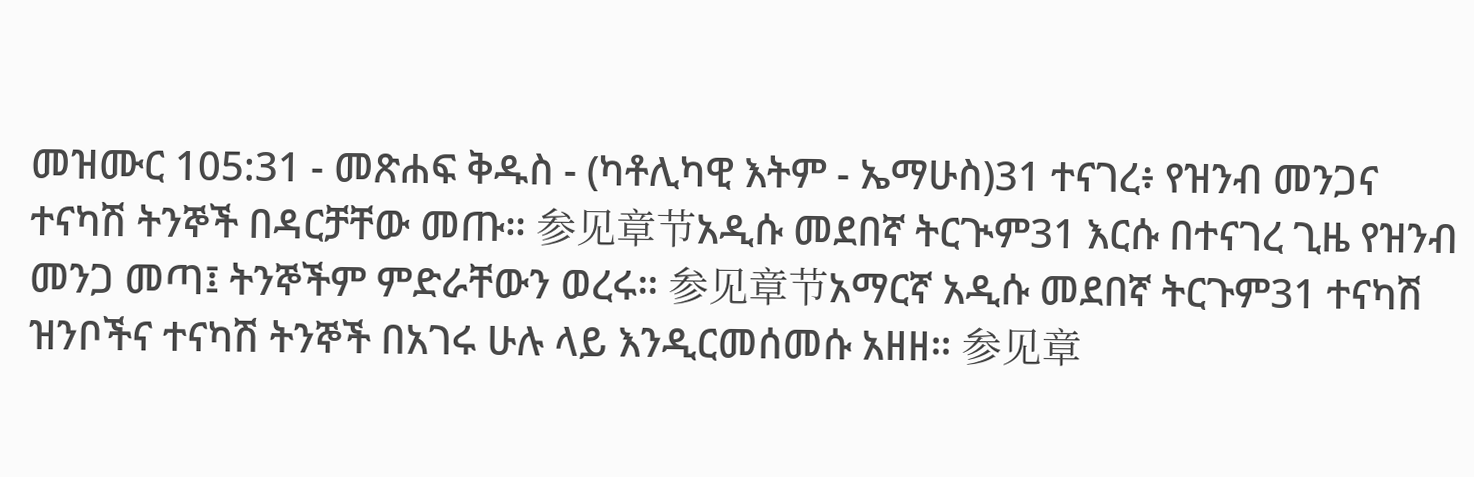መዝሙር 105:31 - መጽሐፍ ቅዱስ - (ካቶሊካዊ እትም - ኤማሁስ)31 ተናገረ፥ የዝንብ መንጋና ተናካሽ ትንኞች በዳርቻቸው መጡ። 参见章节አዲሱ መደበኛ ትርጒም31 እርሱ በተናገረ ጊዜ የዝንብ መንጋ መጣ፤ ትንኞችም ምድራቸውን ወረሩ። 参见章节አማርኛ አዲሱ መደበኛ ትርጉም31 ተናካሽ ዝንቦችና ተናካሽ ትንኞች በአገሩ ሁሉ ላይ እንዲርመሰመሱ አዘዘ። 参见章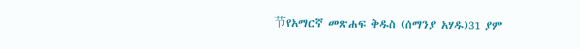节የአማርኛ መጽሐፍ ቅዱስ (ሰማንያ አሃዱ)31 ያም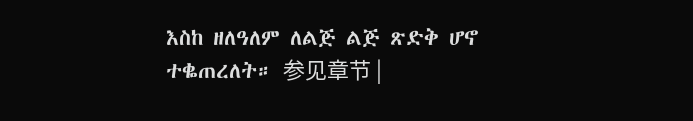እስከ ዘለዓለም ለልጅ ልጅ ጽድቅ ሆኖ ተቈጠረለት። 参见章节 |